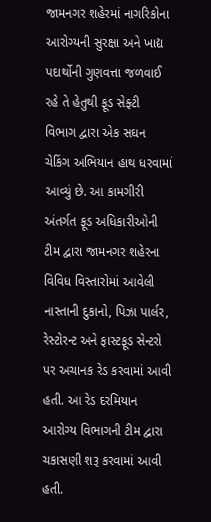જામનગર શહેરમાં નાગરિકોના આરોગ્યની સુરક્ષા અને ખાદ્ય પદાર્થોની ગુણવત્તા જળવાઈ રહે તે હેતુથી ફૂડ સેફ્ટી વિભાગ દ્વારા એક સઘન ચેકિંગ અભિયાન હાથ ધરવામાં આવ્યું છે. આ કામગીરી અંતર્ગત ફૂડ અધિકારીઓની ટીમ દ્વારા જામનગર શહેરના વિવિધ વિસ્તારોમાં આવેલી નાસ્તાની દુકાનો, પિઝા પાર્લર, રેસ્ટોરન્ટ અને ફાસ્ટફૂડ સેન્ટરો પર અચાનક રેડ કરવામાં આવી હતી. આ રેડ દરમિયાન આરોગ્ય વિભાગની ટીમ દ્વારા ચકાસણી શરૂ કરવામાં આવી હતી.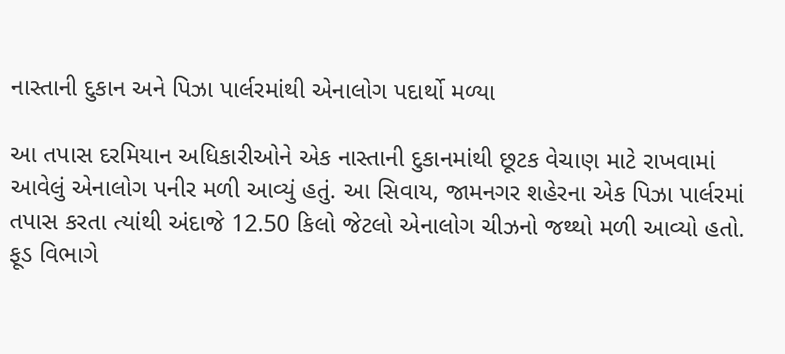નાસ્તાની દુકાન અને પિઝા પાર્લરમાંથી એનાલોગ પદાર્થો મળ્યા

આ તપાસ દરમિયાન અધિકારીઓને એક નાસ્તાની દુકાનમાંથી છૂટક વેચાણ માટે રાખવામાં આવેલું એનાલોગ પનીર મળી આવ્યું હતું. આ સિવાય, જામનગર શહેરના એક પિઝા પાર્લરમાં તપાસ કરતા ત્યાંથી અંદાજે 12.50 કિલો જેટલો એનાલોગ ચીઝનો જથ્થો મળી આવ્યો હતો. ફૂડ વિભાગે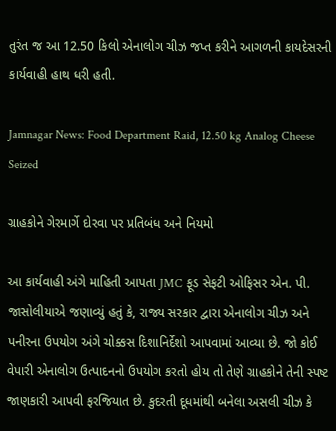તુરંત જ આ 12.50 કિલો એનાલોગ ચીઝ જપ્ત કરીને આગળની કાયદેસરની કાર્યવાહી હાથ ધરી હતી.

Jamnagar News: Food Department Raid, 12.50 kg Analog Cheese Seized

ગ્રાહકોને ગેરમાર્ગે દોરવા પર પ્રતિબંધ અને નિયમો

આ કાર્યવાહી અંગે માહિતી આપતા JMC ફૂડ સેફટી ઓફિસર એન. પી. જાસોલીયાએ જણાવ્યું હતું કે, રાજ્ય સરકાર દ્વારા એનાલોગ ચીઝ અને પનીરના ઉપયોગ અંગે ચોક્કસ દિશાનિર્દેશો આપવામાં આવ્યા છે. જો કોઈ વેપારી એનાલોગ ઉત્પાદનનો ઉપયોગ કરતો હોય તો તેણે ગ્રાહકોને તેની સ્પષ્ટ જાણકારી આપવી ફરજિયાત છે. કુદરતી દૂધમાંથી બનેલા અસલી ચીઝ કે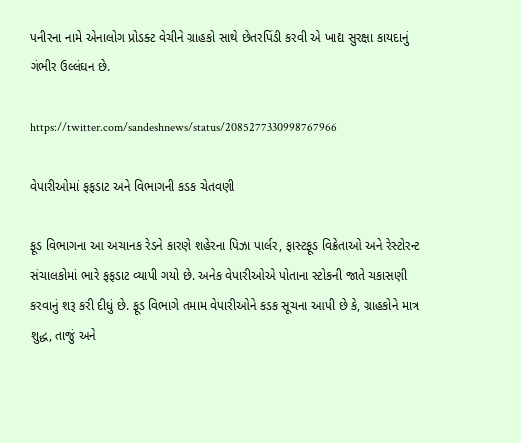પનીરના નામે એનાલોગ પ્રોડક્ટ વેચીને ગ્રાહકો સાથે છેતરપિંડી કરવી એ ખાદ્ય સુરક્ષા કાયદાનું ગંભીર ઉલ્લંઘન છે.

https://twitter.com/sandeshnews/status/2085277330998767966

વેપારીઓમાં ફફડાટ અને વિભાગની કડક ચેતવણી

ફૂડ વિભાગના આ અચાનક રેડને કારણે શહેરના પિઝા પાર્લર, ફાસ્ટફૂડ વિક્રેતાઓ અને રેસ્ટોરન્ટ સંચાલકોમાં ભારે ફફડાટ વ્યાપી ગયો છે. અનેક વેપારીઓએ પોતાના સ્ટોકની જાતે ચકાસણી કરવાનું શરૂ કરી દીધું છે. ફૂડ વિભાગે તમામ વેપારીઓને કડક સૂચના આપી છે કે, ગ્રાહકોને માત્ર શુદ્ધ, તાજું અને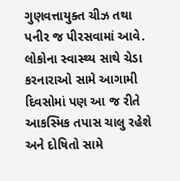ગુણવત્તાયુક્ત ચીઝ તથા પનીર જ પીરસવામાં આવે. લોકોના સ્વાસ્થ્ય સાથે ચેડા કરનારાઓ સામે આગામી દિવસોમાં પણ આ જ રીતે આકસ્મિક તપાસ ચાલુ રહેશે અને દોષિતો સામે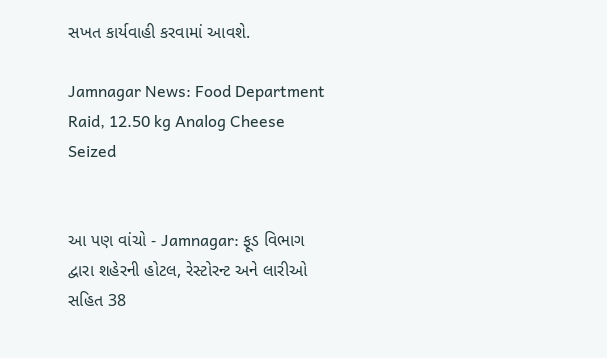સખત કાર્યવાહી કરવામાં આવશે.

Jamnagar News: Food Department Raid, 12.50 kg Analog Cheese Seized


આ પણ વાંચો - Jamnagar: ફૂડ વિભાગ દ્વારા શહેરની હોટલ, રેસ્ટોરન્ટ અને લારીઓ સહિત 38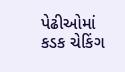પેઢીઓમાં કડક ચેકિંગ